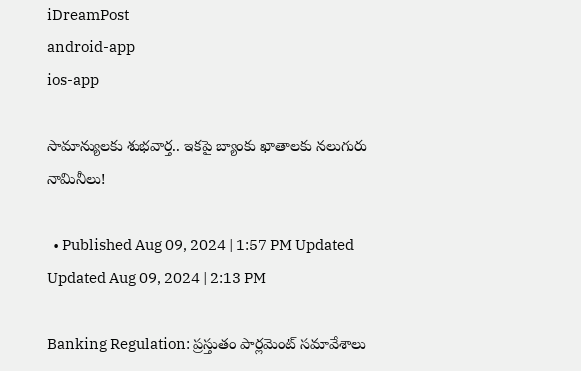iDreamPost
android-app
ios-app

సామాన్యులకు శుభవార్త.. ఇకపై బ్యాంకు ఖాతాలకు నలుగురు నామినీలు!

  • Published Aug 09, 2024 | 1:57 PM Updated Updated Aug 09, 2024 | 2:13 PM

Banking Regulation: ప్రస్తుతం పార్లమెంట్ సమావేశాలు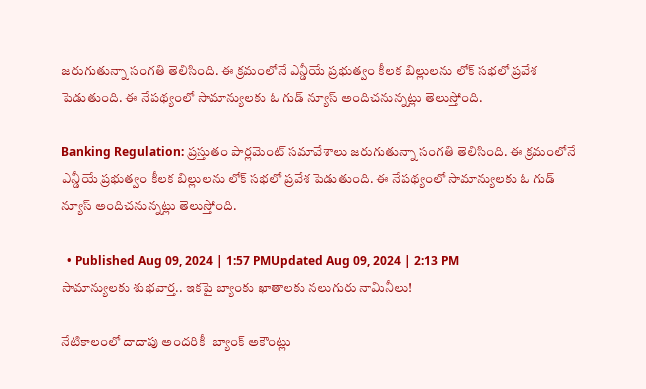జరుగుతున్నా సంగతి తెలిసింది. ఈ క్రమంలోనే ఎన్డీయే ప్రభుత్వం కీలక బిల్లులను లోక్ సభలో ప్రవేశ పెడుతుంది. ఈ నేపథ్యంలో సామాన్యులకు ఓ గుడ్ న్యూస్ అందిచనున్నట్లు తెలుస్తోంది.

Banking Regulation: ప్రస్తుతం పార్లమెంట్ సమావేశాలు జరుగుతున్నా సంగతి తెలిసింది. ఈ క్రమంలోనే ఎన్డీయే ప్రభుత్వం కీలక బిల్లులను లోక్ సభలో ప్రవేశ పెడుతుంది. ఈ నేపథ్యంలో సామాన్యులకు ఓ గుడ్ న్యూస్ అందిచనున్నట్లు తెలుస్తోంది.

  • Published Aug 09, 2024 | 1:57 PMUpdated Aug 09, 2024 | 2:13 PM
సామాన్యులకు శుభవార్త.. ఇకపై బ్యాంకు ఖాతాలకు నలుగురు నామినీలు!

నేటికాలంలో దాదాపు అందరికీ  బ్యాంక్ అకౌంట్లు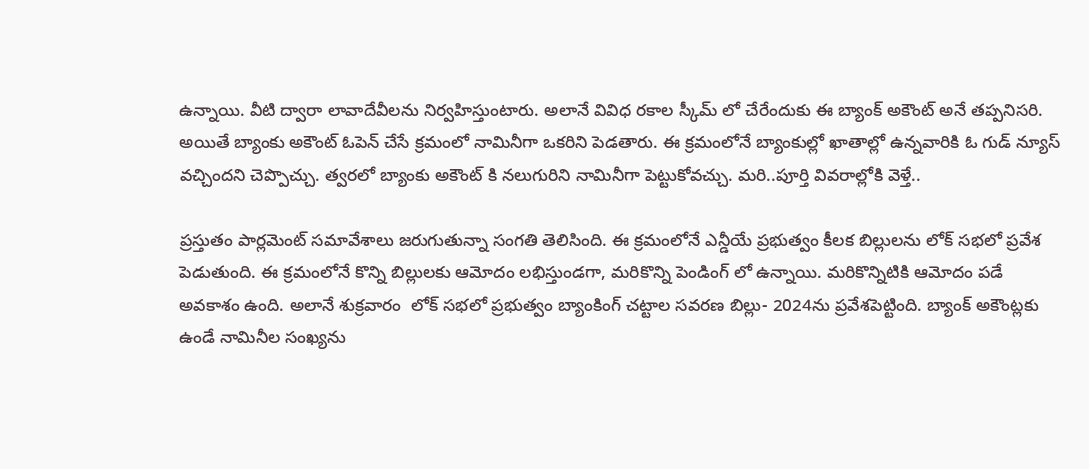ఉన్నాయి. వీటి ద్వారా లావాదేవీలను నిర్వహిస్తుంటారు. అలానే వివిధ రకాల స్కీమ్ లో చేరేందుకు ఈ బ్యాంక్ అకౌంట్ అనే తప్పనిసరి. అయితే బ్యాంకు అకౌంట్ ఓపెన్ చేసే క్రమంలో నామినీగా ఒకరిని పెడతారు. ఈ క్రమంలోనే బ్యాంకుల్లో ఖాతాల్లో ఉన్నవారికి ఓ గుడ్ న్యూస్ వచ్చిందని చెప్పొచ్చు. త్వరలో బ్యాంకు అకౌంట్ కి నలుగురిని నామినీగా పెట్టుకోవచ్చు. మరి..పూర్తి వివరాల్లోకి వెళ్తే..

ప్రస్తుతం పార్లమెంట్ సమావేశాలు జరుగుతున్నా సంగతి తెలిసింది. ఈ క్రమంలోనే ఎన్డీయే ప్రభుత్వం కీలక బిల్లులను లోక్ సభలో ప్రవేశ పెడుతుంది. ఈ క్రమంలోనే కొన్ని బిల్లులకు ఆమోదం లభిస్తుండగా, మరికొన్ని పెండింగ్ లో ఉన్నాయి. మరికొన్నిటికి ఆమోదం పడే అవకాశం ఉంది. అలానే శుక్రవారం  లోక్ సభలో ప్రభుత్వం బ్యాంకింగ్ చట్టాల సవరణ బిల్లు- 2024ను ప్రవేశపెట్టింది. బ్యాంక్ అకౌంట్లకు ఉండే నామినీల సంఖ్యను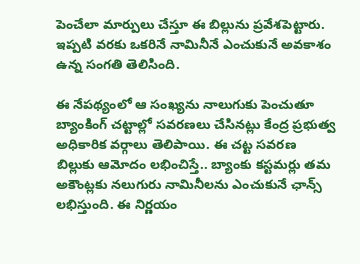పెంచేలా మార్పులు చేస్తూ ఈ బిల్లును ప్రవేశపెట్టారు. ఇప్పటి వరకు ఒకరినే నామినీనే ఎంచుకునే అవకాశం ఉన్న సంగతి తెలిసింది.

ఈ నేపథ్యంలో ఆ సంఖ్యను నాలుగుకు పెంచుతూ బ్యాంకింగ్ చట్టాల్లో సవరణలు చేసినట్లు కేంద్ర ప్రభుత్వ అధికారిక వర్గాలు తెలిపాయి. ఈ చట్ట సవరణ బిల్లుకు ఆమోదం లభించిస్తే.. బ్యాంకు కస్టమర్లు తమ అకౌంట్లకు నలుగురు నామినీలను ఎంచుకునే ఛాన్స్ లభిస్తుంది. ఈ నిర్ణయం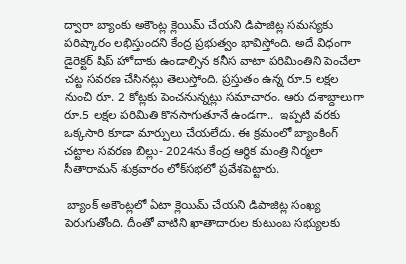ద్వారా బ్యాంకు అకౌంట్ల క్లెయిమ్ చేయని డిపాజిట్ల సమస్యకు పరిష్కారం లభిస్తుందని కేంద్ర ప్రభుత్వం భావిస్తోంది. అదే విధంగా డైరెక్టర్ షిప్ హోదాకు ఉండాల్సిన కనీస వాటా పరిమింతిని పెంచేలా చట్ట సవరణ చేసినట్లు తెలుస్తోంది. ప్రస్తుతం ఉన్న రూ.5 లక్షల నుంచి రూ. 2 కోట్లకు పెంచనున్నట్లు సమాచారం. ఆరు దశాబ్దాలుగా రూ.5 లక్షల పరిమితి కొనసాగుతూనే ఉండగా..  ఇప్పటి వరకు ఒక్కసారి కూడా మార్పులు చేయలేదు. ఈ క్రమంలో బ్యాంకింగ్ చట్టాల సవరణ బిల్లు- 2024ను కేంద్ర ఆర్థిక మంత్రి నిర్మలా సీతారామన్ శుక్రవారం లోక్‌సభలో ప్రవేశపెట్టారు.

 బ్యాంక్ అకౌంట్లలో ఏటా క్లెయిమ్ చేయని డిపాజిట్ల సంఖ్య పెరుగుతోంది. దీంతో వాటిని ఖాతాదారుల కుటుంబ సభ్యులకు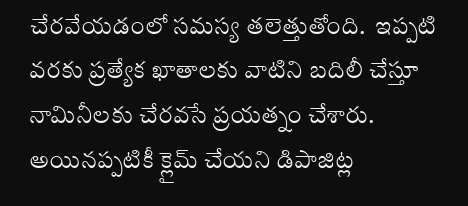చేరవేయడంలో సమస్య తలెత్తుతోంది.  ఇప్పటి వరకు ప్రత్యేక ఖాతాలకు వాటిని బదిలీ చేస్తూ నామినీలకు చేరవసే ప్రయత్నం చేశారు. అయినప్పటికీ క్లైమ్ చేయని డిపాజిట్ల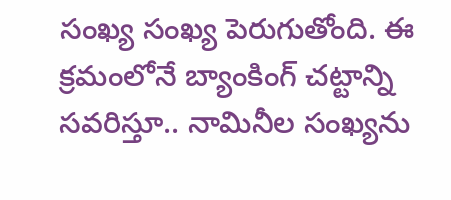సంఖ్య సంఖ్య పెరుగుతోంది. ఈ క్రమంలోనే బ్యాంకింగ్ చట్టాన్ని సవరిస్తూ.. నామినీల సంఖ్యను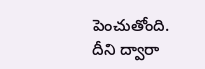పెంచుతోంది. దీని ద్వారా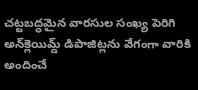చట్టబద్ధమైన వారసుల సంఖ్య పెరిగి అన్‌క్లెయిమ్డ్ డిపాజిట్లను వేగంగా వారికి అందించే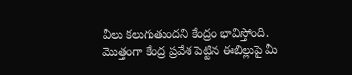వీలు కలుగుతుందని కేంద్రం భావిస్తోంది. మొత్తంగా కేంద్ర ప్రవేశ పెట్టిన ఈబిల్లుపై మీ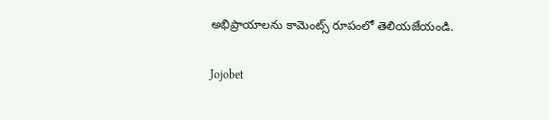అభిప్రాయాలను కామెంట్స్ రూపంలో తెలియజేయండి.

Jojobet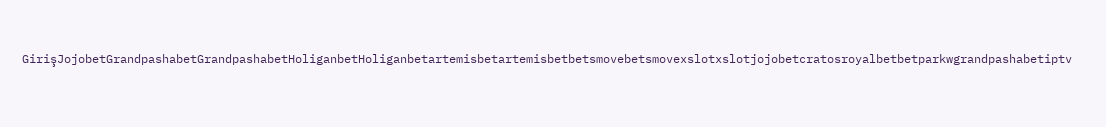GirişJojobetGrandpashabetGrandpashabetHoliganbetHoliganbetartemisbetartemisbetbetsmovebetsmovexslotxslotjojobetcratosroyalbetbetparkwgrandpashabetiptv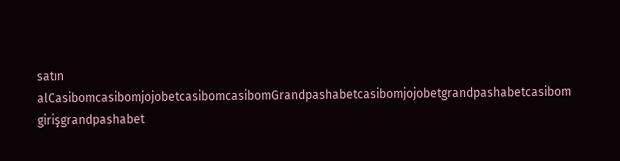satın alCasibomcasibomjojobetcasibomcasibomGrandpashabetcasibomjojobetgrandpashabetcasibom girişgrandpashabet